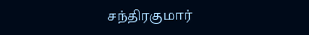சந்திரகுமார்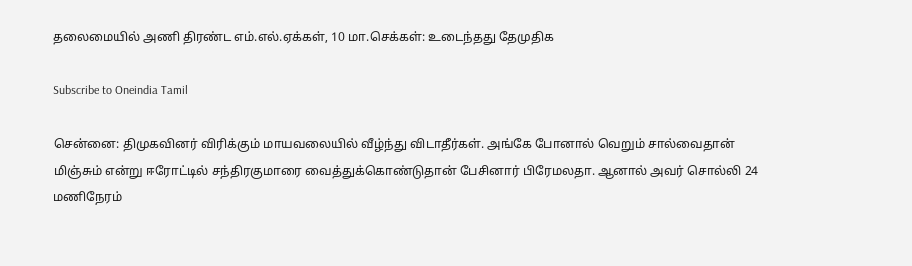தலைமையில் அணி திரண்ட எம்.எல்.ஏக்கள், 10 மா.செக்கள்: உடைந்தது தேமுதிக

Subscribe to Oneindia Tamil

சென்னை: திமுகவினர் விரிக்கும் மாயவலையில் வீழ்ந்து விடாதீர்கள். அங்கே போனால் வெறும் சால்வைதான் மிஞ்சும் என்று ஈரோட்டில் சந்திரகுமாரை வைத்துக்கொண்டுதான் பேசினார் பிரேமலதா. ஆனால் அவர் சொல்லி 24 மணிநேரம்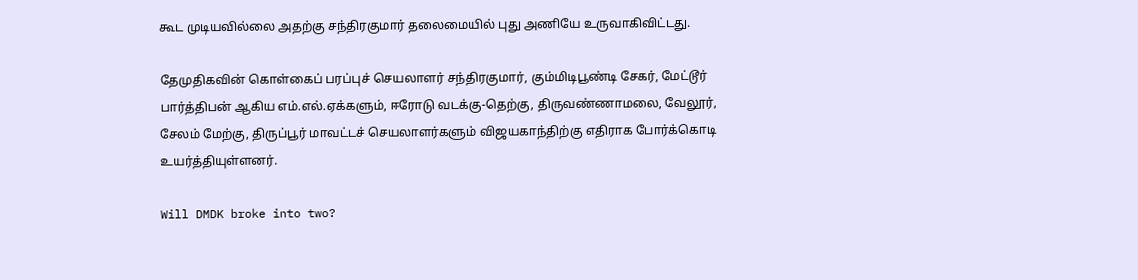கூட முடியவில்லை அதற்கு சந்திரகுமார் தலைமையில் புது அணியே உருவாகிவிட்டது.

தேமுதிகவின் கொள்கைப் பரப்புச் செயலாளர் சந்திரகுமார், கும்மிடிபூண்டி சேகர், மேட்டூர் பார்த்திபன் ஆகிய எம்.எல்.ஏக்களும், ஈரோடு வடக்கு-தெற்கு, திருவண்ணாமலை, வேலூர், சேலம் மேற்கு, திருப்பூர் மாவட்டச் செயலாளர்களும் விஜயகாந்திற்கு எதிராக போர்க்கொடி உயர்த்தியுள்ளனர்.

Will DMDK broke into two?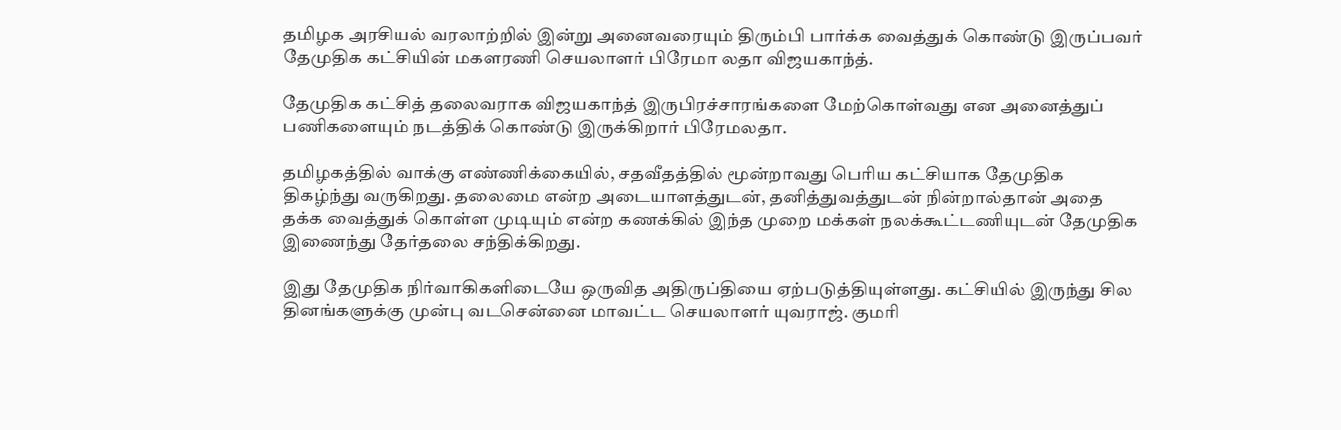தமிழக அரசியல் வரலாற்றில் இன்று அனைவரையும் திரும்பி பார்க்க வைத்துக் கொண்டு இருப்பவர் தேமுதிக கட்சியின் மகளரணி செயலாளர் பிரேமா லதா விஜயகாந்த்.

தேமுதிக கட்சித் தலைவராக விஜயகாந்த் இருபிரச்சாரங்களை மேற்கொள்வது என அனைத்துப் பணிகளையும் நடத்திக் கொண்டு இருக்கிறார் பிரேமலதா.

தமிழகத்தில் வாக்கு எண்ணிக்கையில், சதவீதத்தில் மூன்றாவது பெரிய கட்சியாக தேமுதிக திகழ்ந்து வருகிறது. தலைமை என்ற அடையாளத்துடன், தனித்துவத்துடன் நின்றால்தான் அதை தக்க வைத்துக் கொள்ள முடியும் என்ற கணக்கில் இந்த முறை மக்கள் நலக்கூட்டணியுடன் தேமுதிக இணைந்து தேர்தலை சந்திக்கிறது.

இது தேமுதிக நிர்வாகிகளிடையே ஒருவித அதிருப்தியை ஏற்படுத்தியுள்ளது. கட்சியில் இருந்து சில தினங்களுக்கு முன்பு வடசென்னை மாவட்ட செயலாளர் யுவராஜ். குமரி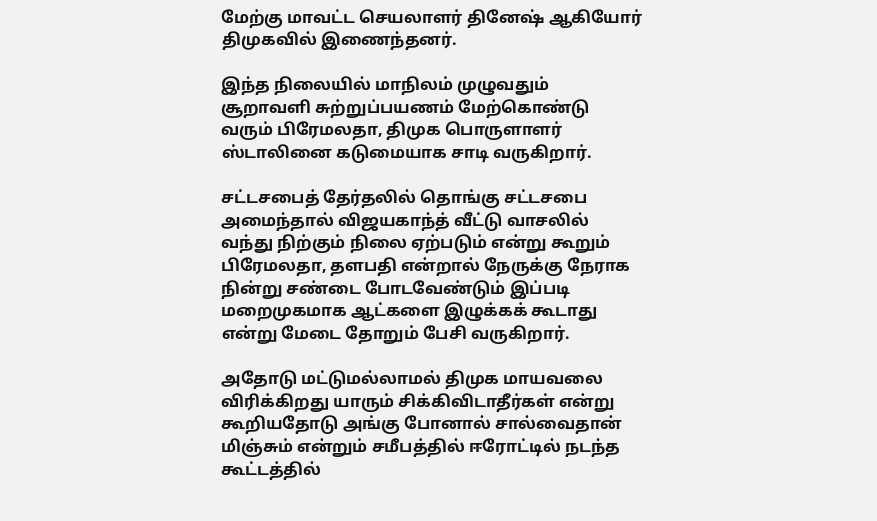மேற்கு மாவட்ட செயலாளர் தினேஷ் ஆகியோர் திமுகவில் இணைந்தனர்.

இந்த நிலையில் மாநிலம் முழுவதும் சூறாவளி சுற்றுப்பயணம் மேற்கொண்டு வரும் பிரேமலதா, திமுக பொருளாளர் ஸ்டாலினை கடுமையாக சாடி வருகிறார்.

சட்டசபைத் தேர்தலில் தொங்கு சட்டசபை அமைந்தால் விஜயகாந்த் வீட்டு வாசலில் வந்து நிற்கும் நிலை ஏற்படும் என்று கூறும் பிரேமலதா, தளபதி என்றால் நேருக்கு நேராக நின்று சண்டை போடவேண்டும் இப்படி மறைமுகமாக ஆட்களை இழுக்கக் கூடாது என்று மேடை தோறும் பேசி வருகிறார்.

அதோடு மட்டுமல்லாமல் திமுக மாயவலை விரிக்கிறது யாரும் சிக்கிவிடாதீர்கள் என்று கூறியதோடு அங்கு போனால் சால்வைதான் மிஞ்சும் என்றும் சமீபத்தில் ஈரோட்டில் நடந்த கூட்டத்தில்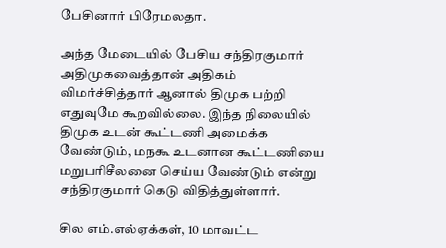பேசினார் பிரேமலதா.

அந்த மேடையில் பேசிய சந்திரகுமார் அதிமுகவைத்தான் அதிகம் விமர்ச்சித்தார் ஆனால் திமுக பற்றி எதுவுமே கூறவில்லை. இந்த நிலையில் திமுக உடன் கூட்டணி அமைக்க வேண்டும், மநகூ உடனான கூட்டணியை மறுபரிசீலனை செய்ய வேண்டும் என்று சந்திரகுமார் கெடு விதித்துள்ளார்.

சில எம்.எல்ஏக்கள், 10 மாவட்ட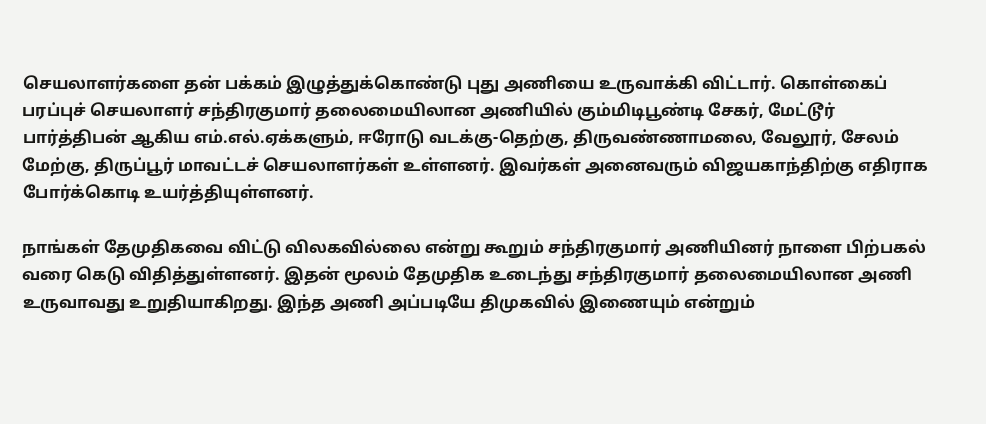செயலாளர்களை தன் பக்கம் இழுத்துக்கொண்டு புது அணியை உருவாக்கி விட்டார். கொள்கைப் பரப்புச் செயலாளர் சந்திரகுமார் தலைமையிலான அணியில் கும்மிடிபூண்டி சேகர், மேட்டூர் பார்த்திபன் ஆகிய எம்.எல்.ஏக்களும், ஈரோடு வடக்கு-தெற்கு, திருவண்ணாமலை, வேலூர், சேலம் மேற்கு, திருப்பூர் மாவட்டச் செயலாளர்கள் உள்ளனர். இவர்கள் அனைவரும் விஜயகாந்திற்கு எதிராக போர்க்கொடி உயர்த்தியுள்ளனர்.

நாங்கள் தேமுதிகவை விட்டு விலகவில்லை என்று கூறும் சந்திரகுமார் அணியினர் நாளை பிற்பகல் வரை கெடு விதித்துள்ளனர். இதன் மூலம் தேமுதிக உடைந்து சந்திரகுமார் தலைமையிலான அணி உருவாவது உறுதியாகிறது. இந்த அணி அப்படியே திமுகவில் இணையும் என்றும்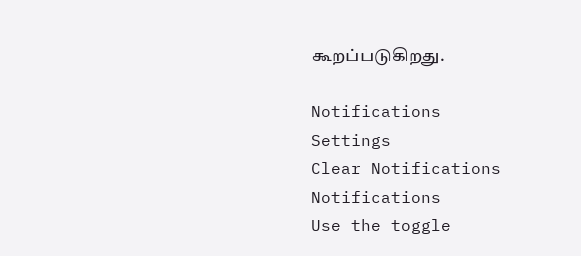கூறப்படுகிறது.

Notifications
Settings
Clear Notifications
Notifications
Use the toggle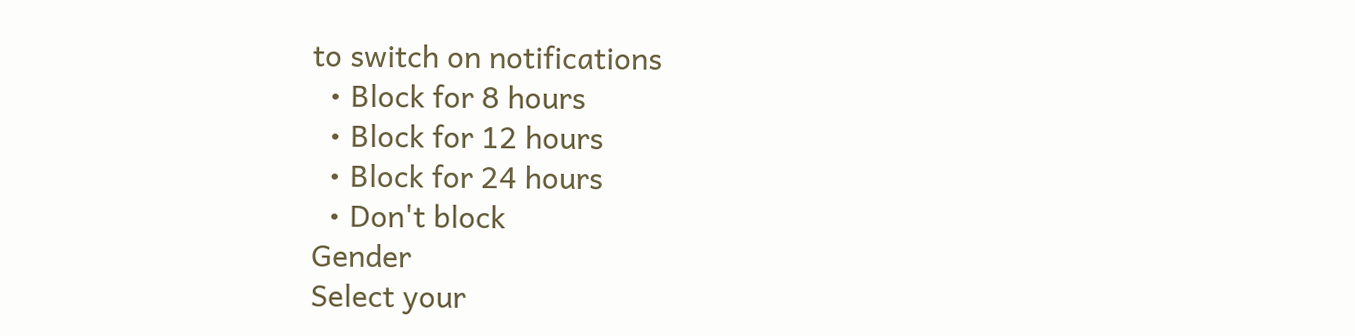to switch on notifications
  • Block for 8 hours
  • Block for 12 hours
  • Block for 24 hours
  • Don't block
Gender
Select your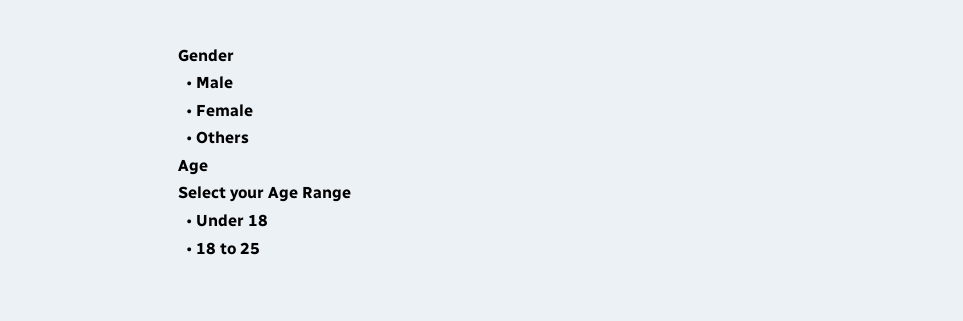Gender
  • Male
  • Female
  • Others
Age
Select your Age Range
  • Under 18
  • 18 to 25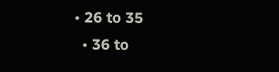• 26 to 35
  • 36 to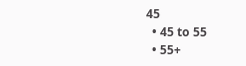45
  • 45 to 55
  • 55+